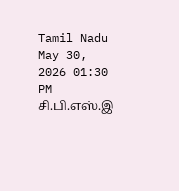Tamil Nadu
May 30, 2026 01:30 PM
சி.பி.எஸ்.இ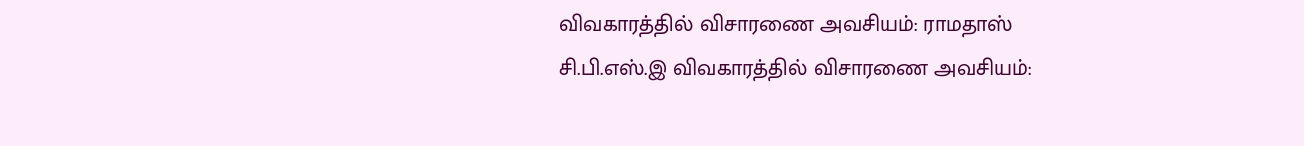விவகாரத்தில் விசாரணை அவசியம்: ராமதாஸ்
சி.பி.எஸ்.இ விவகாரத்தில் விசாரணை அவசியம்: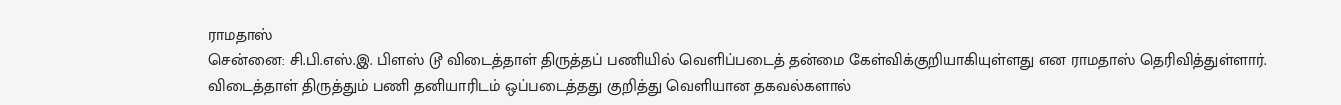ராமதாஸ்
சென்னை: சி.பி.எஸ்.இ. பிளஸ் டூ விடைத்தாள் திருத்தப் பணியில் வெளிப்படைத் தன்மை கேள்விக்குறியாகியுள்ளது என ராமதாஸ் தெரிவித்துள்ளார். விடைத்தாள் திருத்தும் பணி தனியாரிடம் ஒப்படைத்தது குறித்து வெளியான தகவல்களால்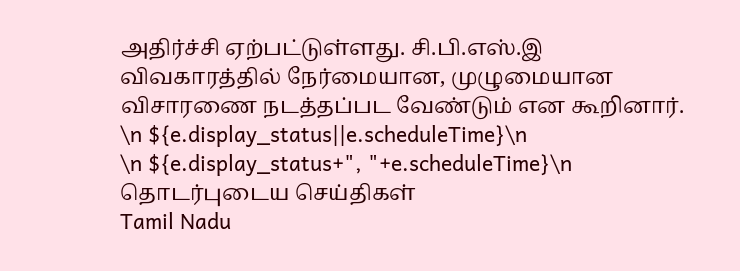அதிர்ச்சி ஏற்பட்டுள்ளது. சி.பி.எஸ்.இ விவகாரத்தில் நேர்மையான, முழுமையான விசாரணை நடத்தப்பட வேண்டும் என கூறினார்.
\n ${e.display_status||e.scheduleTime}\n
\n ${e.display_status+", "+e.scheduleTime}\n
தொடர்புடைய செய்திகள்
Tamil Nadu